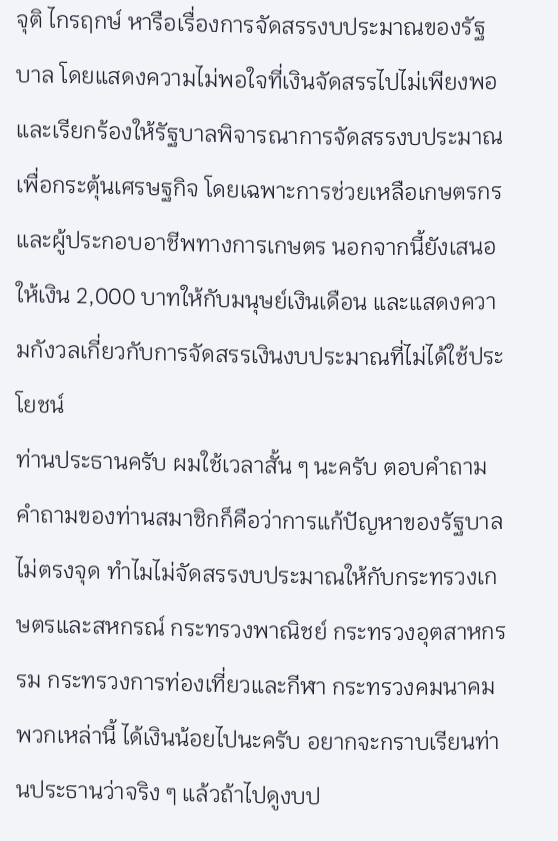จุติ ไกรฤกษ์ หารือเรื่องการจัดสรรงบประมาณของรัฐบาล โดยแสดงความไม่พอใจที่เงินจัดสรรไปไม่เพียงพอ และเรียกร้องให้รัฐบาลพิจารณาการจัดสรรงบประมาณเพื่อกระตุ้นเศรษฐกิจ โดยเฉพาะการช่วยเหลือเกษตรกรและผู้ประกอบอาชีพทางการเกษตร นอกจากนี้ยังเสนอให้เงิน 2,000 บาทให้กับมนุษย์เงินเดือน และแสดงความกังวลเกี่ยวกับการจัดสรรเงินงบประมาณที่ไม่ได้ใช้ประโยชน์
ท่านประธานครับ ผมใช้เวลาสั้น ๆ นะครับ ตอบคําถาม คําถามของท่านสมาชิกก็คือว่าการแก้ปัญหาของรัฐบาลไม่ตรงจุด ทําไมไม่จัดสรรงบประมาณให้กับกระทรวงเกษตรและสหกรณ์ กระทรวงพาณิชย์ กระทรวงอุตสาหกรรม กระทรวงการท่องเที่ยวและกีฬา กระทรวงคมนาคม พวกเหล่านี้ ได้เงินน้อยไปนะครับ อยากจะกราบเรียนท่านประธานว่าจริง ๆ แล้วถ้าไปดูงบป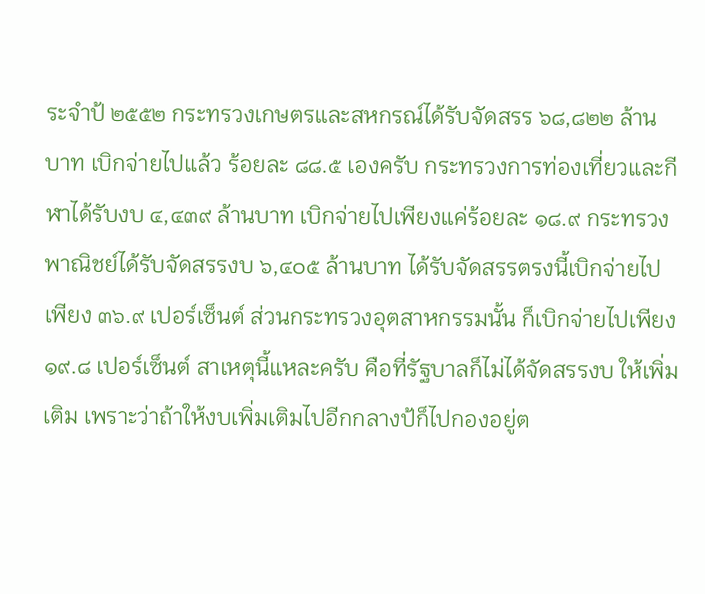ระจําป้ ๒๕๕๒ กระทรวงเกษตรและสหกรณ์ได้รับจัดสรร ๖๘,๘๒๒ ล้านบาท เบิกจ่ายไปแล้ว ร้อยละ ๘๘.๕ เองครับ กระทรวงการท่องเที่ยวและกีฬาได้รับงบ ๔,๔๓๙ ล้านบาท เบิกจ่ายไปเพียงแค่ร้อยละ ๑๘.๙ กระทรวงพาณิชย์ได้รับจัดสรรงบ ๖,๔๐๕ ล้านบาท ได้รับจัดสรรตรงนี้เบิกจ่ายไปเพียง ๓๖.๙ เปอร์เซ็นต์ ส่วนกระทรวงอุตสาหกรรมนั้น ก็เบิกจ่ายไปเพียง ๑๙.๘ เปอร์เซ็นต์ สาเหตุนี้แหละครับ คือที่รัฐบาลก็ไม่ได้จัดสรรงบ ให้เพิ่มเติม เพราะว่าถ้าให้งบเพิ่มเติมไปอีกกลางป้ก็ไปกองอยู่ต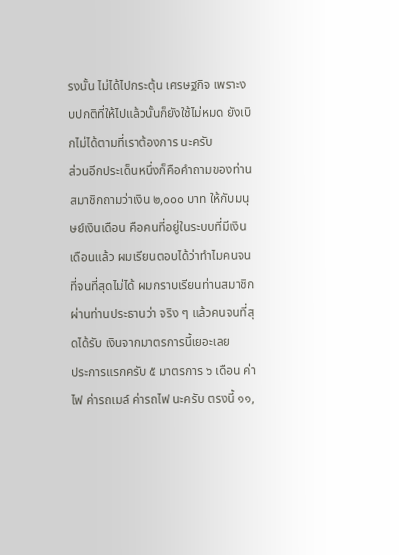รงนั้น ไม่ได้ไปกระตุ้น เศรษฐกิจ เพราะงบปกติที่ให้ไปแล้วนั้นก็ยังใช้ไม่หมด ยังเบิกไม่ได้ตามที่เราต้องการ นะครับ
ส่วนอีกประเด็นหนึ่งก็คือคําถามของท่านสมาชิกถามว่าเงิน ๒,๐๐๐ บาท ให้กับมนุษย์เงินเดือน คือคนที่อยู่ในระบบที่มีเงินเดือนแล้ว ผมเรียนตอบได้ว่าทําไมคนจน ที่จนที่สุดไม่ได้ ผมกราบเรียนท่านสมาชิกผ่านท่านประธานว่า จริง ๆ แล้วคนจนที่สุดได้รับ เงินจากมาตรการนี้เยอะเลย
ประการแรกครับ ๕ มาตรการ ๖ เดือน ค่าไฟ ค่ารถเมล์ ค่ารถไฟ นะครับ ตรงนี้ ๑๑,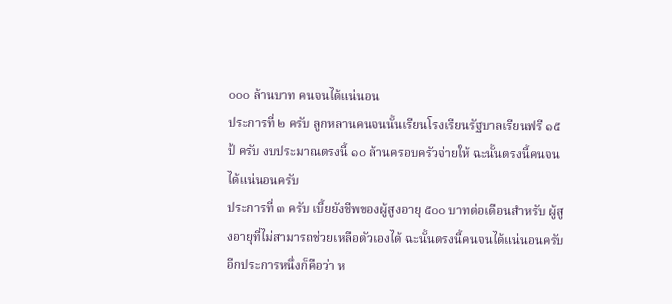๐๐๐ ล้านบาท คนจนได้แน่นอน
ประการที่ ๒ ครับ ลูกหลานคนจนนั้นเรียนโรงเรียนรัฐบาลเรียนฟรี ๑๕ ป้ ครับ งบประมาณตรงนี้ ๑๐ ล้านครอบครัวจ่ายให้ ฉะนั้นตรงนี้คนจนได้แน่นอนครับ
ประการที่ ๓ ครับ เบี้ยยังชีพของผู้สูงอายุ ๕๐๐ บาทต่อเดือนสําหรับ ผู้สูงอายุที่ไม่สามารถช่วยเหลือตัวเองได้ ฉะนั้นตรงนี้คนจนได้แน่นอนครับ
อีกประการหนึ่งก็คือว่า ห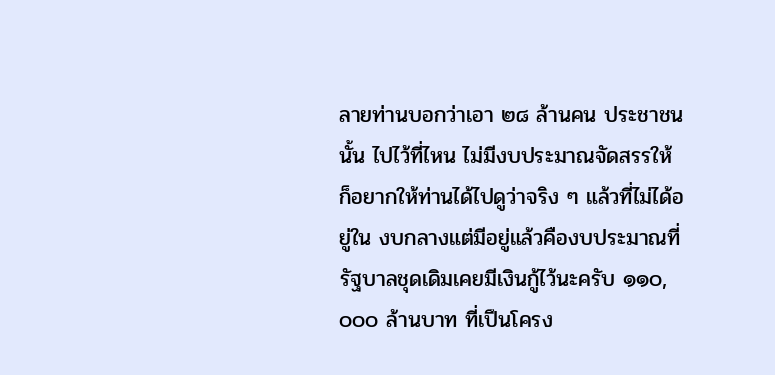ลายท่านบอกว่าเอา ๒๘ ล้านคน ประชาชนนั้น ไปไว้ที่ไหน ไม่มีงบประมาณจัดสรรให้ ก็อยากให้ท่านได้ไปดูว่าจริง ๆ แล้วที่ไม่ได้อยู่ใน งบกลางแต่มีอยู่แล้วคืองบประมาณที่รัฐบาลชุดเดิมเคยมีเงินกู้ไว้นะครับ ๑๑๐,๐๐๐ ล้านบาท ที่เปึนโครง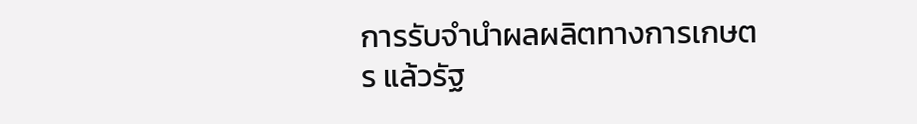การรับจํานําผลผลิตทางการเกษตร แล้วรัฐ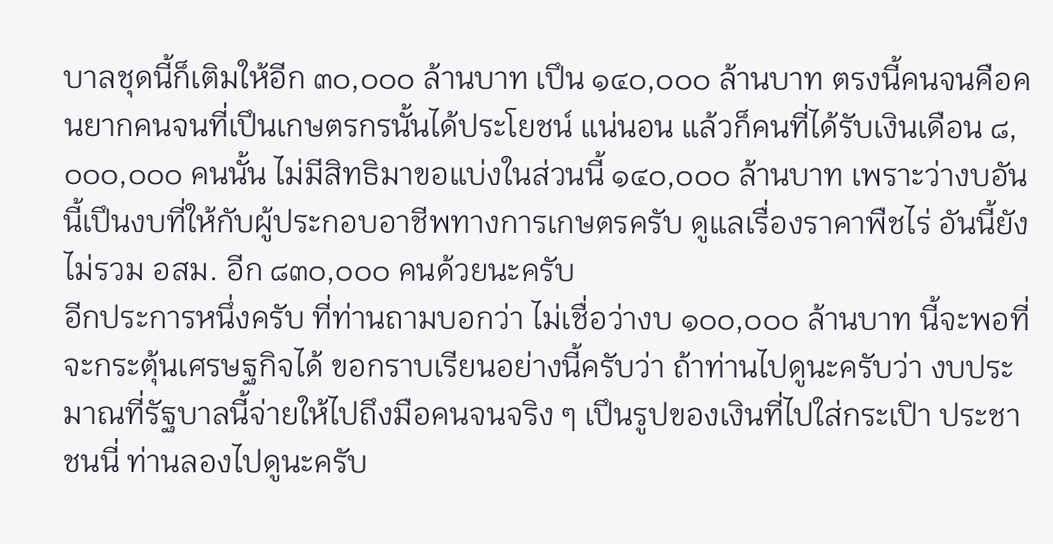บาลชุดนี้ก็เติมให้อีก ๓๐,๐๐๐ ล้านบาท เปึน ๑๔๐,๐๐๐ ล้านบาท ตรงนี้คนจนคือคนยากคนจนที่เปึนเกษตรกรนั้นได้ประโยชน์ แน่นอน แล้วก็คนที่ได้รับเงินเดือน ๘,๐๐๐,๐๐๐ คนนั้น ไม่มีสิทธิมาขอแบ่งในส่วนนี้ ๑๔๐,๐๐๐ ล้านบาท เพราะว่างบอันนี้เปึนงบที่ให้กับผู้ประกอบอาชีพทางการเกษตรครับ ดูแลเรื่องราคาพืชไร่ อันนี้ยังไม่รวม อสม. อีก ๘๓๐,๐๐๐ คนด้วยนะครับ
อีกประการหนึ่งครับ ที่ท่านถามบอกว่า ไม่เชื่อว่างบ ๑๐๐,๐๐๐ ล้านบาท นี้จะพอที่จะกระตุ้นเศรษฐกิจได้ ขอกราบเรียนอย่างนี้ครับว่า ถ้าท่านไปดูนะครับว่า งบประมาณที่รัฐบาลนี้จ่ายให้ไปถึงมือคนจนจริง ๆ เปึนรูปของเงินที่ไปใส่กระเปิา ประชาชนนี่ ท่านลองไปดูนะครับ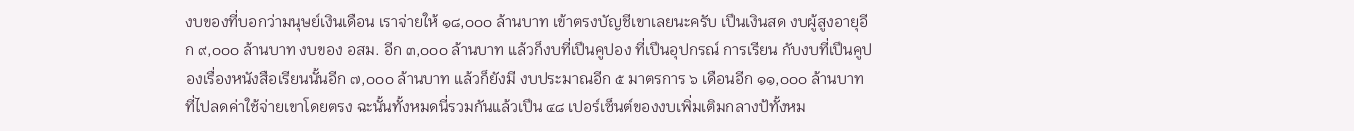งบของที่บอกว่ามนุษย์เงินเดือน เราจ่ายให้ ๑๘,๐๐๐ ล้านบาท เข้าตรงบัญชีเขาเลยนะครับ เปึนเงินสด งบผู้สูงอายุอีก ๙,๐๐๐ ล้านบาท งบของ อสม. อีก ๓,๐๐๐ ล้านบาท แล้วก็งบที่เปึนคูปอง ที่เปึนอุปกรณ์ การเรียน กับงบที่เปึนคูปองเรื่องหนังสือเรียนนั้นอีก ๗,๐๐๐ ล้านบาท แล้วก็ยังมี งบประมาณอีก ๕ มาตรการ ๖ เดือนอีก ๑๑,๐๐๐ ล้านบาทที่ไปลดค่าใช้จ่ายเขาโดยตรง ฉะนั้นทั้งหมดนี่รวมกันแล้วเปึน ๔๘ เปอร์เซ็นต์ของงบเพิ่มเติมกลางป้ทั้งหม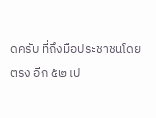ดครับ ที่ถึงมือประชาชนโดยตรง อีก ๕๒ เป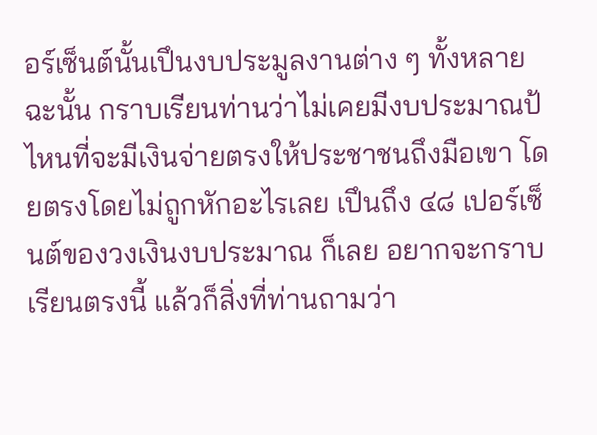อร์เซ็นต์นั้นเปึนงบประมูลงานต่าง ๆ ทั้งหลาย ฉะนั้น กราบเรียนท่านว่าไม่เคยมีงบประมาณป้ไหนที่จะมีเงินจ่ายตรงให้ประชาชนถึงมือเขา โดยตรงโดยไม่ถูกหักอะไรเลย เปึนถึง ๔๘ เปอร์เซ็นต์ของวงเงินงบประมาณ ก็เลย อยากจะกราบเรียนตรงนี้ แล้วก็สิ่งที่ท่านถามว่า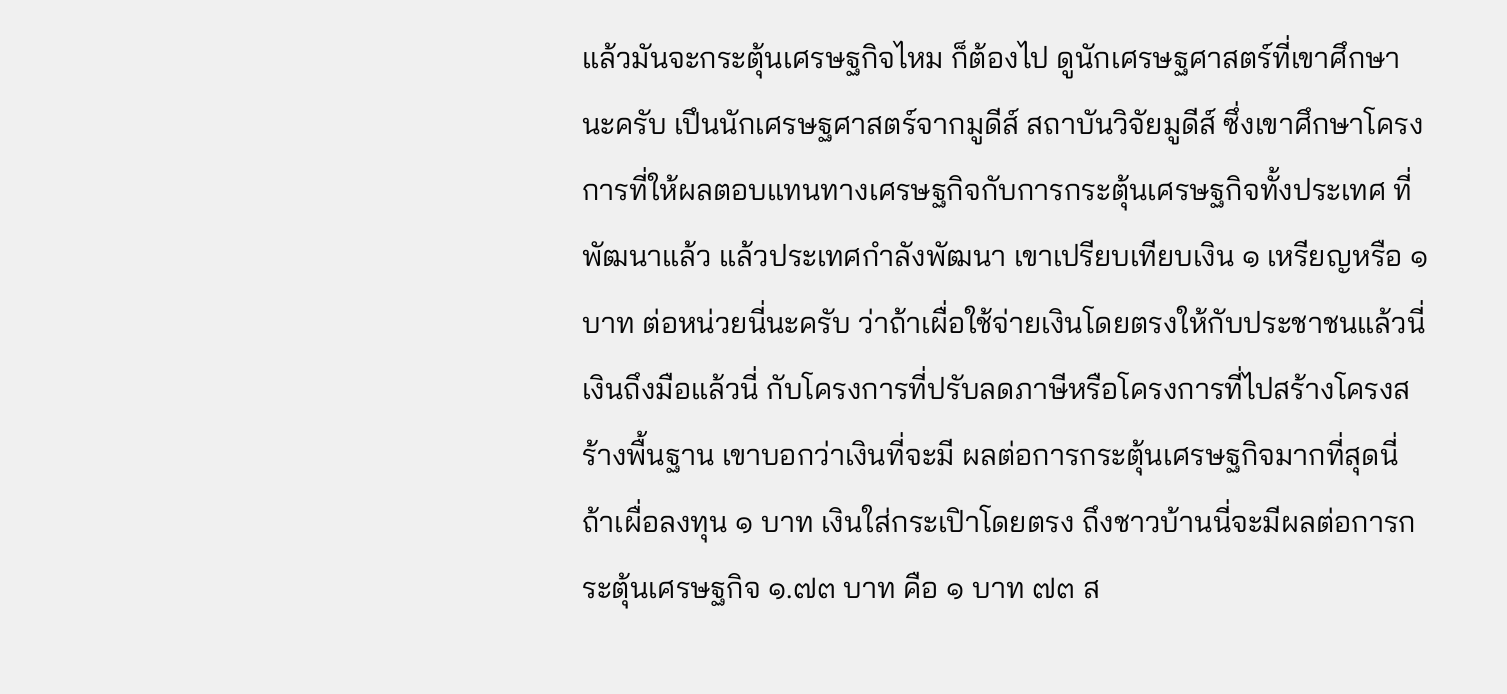แล้วมันจะกระตุ้นเศรษฐกิจไหม ก็ต้องไป ดูนักเศรษฐศาสตร์ที่เขาศึกษานะครับ เปึนนักเศรษฐศาสตร์จากมูดีส์ สถาบันวิจัยมูดีส์ ซึ่งเขาศึกษาโครงการที่ให้ผลตอบแทนทางเศรษฐกิจกับการกระตุ้นเศรษฐกิจทั้งประเทศ ที่พัฒนาแล้ว แล้วประเทศกําลังพัฒนา เขาเปรียบเทียบเงิน ๑ เหรียญหรือ ๑ บาท ต่อหน่วยนี่นะครับ ว่าถ้าเผื่อใช้จ่ายเงินโดยตรงให้กับประชาชนแล้วนี่เงินถึงมือแล้วนี่ กับโครงการที่ปรับลดภาษีหรือโครงการที่ไปสร้างโครงสร้างพื้นฐาน เขาบอกว่าเงินที่จะมี ผลต่อการกระตุ้นเศรษฐกิจมากที่สุดนี่ ถ้าเผื่อลงทุน ๑ บาท เงินใส่กระเปิาโดยตรง ถึงชาวบ้านนี่จะมีผลต่อการกระตุ้นเศรษฐกิจ ๑.๗๓ บาท คือ ๑ บาท ๗๓ ส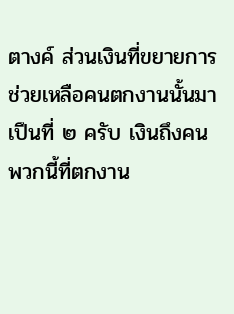ตางค์ ส่วนเงินที่ขยายการช่วยเหลือคนตกงานนั้นมาเปึนที่ ๒ ครับ เงินถึงคนพวกนี้ที่ตกงาน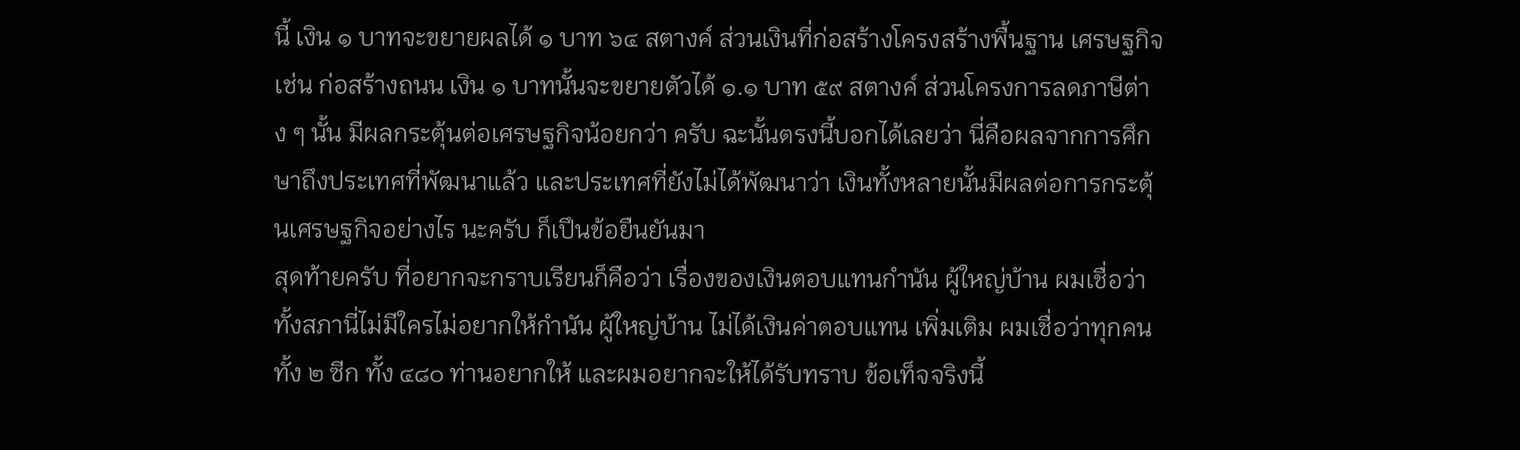นี้ เงิน ๑ บาทจะขยายผลได้ ๑ บาท ๖๔ สตางค์ ส่วนเงินที่ก่อสร้างโครงสร้างพื้นฐาน เศรษฐกิจ เช่น ก่อสร้างถนน เงิน ๑ บาทนั้นจะขยายตัวได้ ๑.๑ บาท ๕๙ สตางค์ ส่วนโครงการลดภาษีต่าง ๆ นั้น มีผลกระตุ้นต่อเศรษฐกิจน้อยกว่า ครับ ฉะนั้นตรงนี้บอกได้เลยว่า นี่คือผลจากการศึกษาถึงประเทศที่พัฒนาแล้ว และประเทศที่ยังไม่ได้พัฒนาว่า เงินทั้งหลายนั้นมีผลต่อการกระตุ้นเศรษฐกิจอย่างไร นะครับ ก็เปึนข้อยืนยันมา
สุดท้ายครับ ที่อยากจะกราบเรียนก็คือว่า เรื่องของเงินตอบแทนกํานัน ผู้ใหญ่บ้าน ผมเชื่อว่าทั้งสภานี่ไม่มีใครไม่อยากให้กํานัน ผู้ใหญ่บ้าน ไม่ได้เงินค่าตอบแทน เพิ่มเติม ผมเชื่อว่าทุกคนทั้ง ๒ ซีก ทั้ง ๔๘๐ ท่านอยากให้ และผมอยากจะให้ได้รับทราบ ข้อเท็จจริงนี้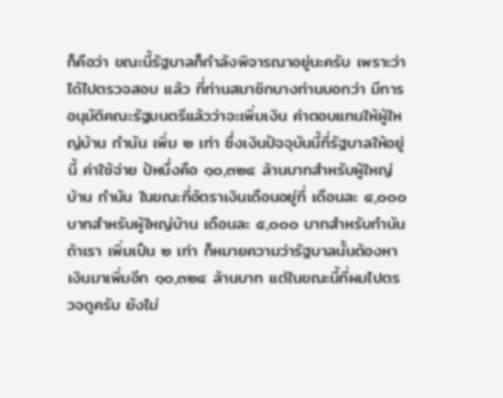ก็คือว่า ขณะนี้รัฐบาลก็กําลังพิจารณาอยู่นะครับ เพราะว่าได้ไปตรวจสอบ แล้ว ที่ท่านสมาชิกบางท่านบอกว่า มีการอนุมัติคณะรัฐมนตรีแล้วว่าจะเพิ่มเงิน ค่าตอบแทนให้ผู้ใหญ่บ้าน กํานัน เพิ่ม ๒ เท่า ซึ่งเงินปัจจุบันนี้ที่รัฐบาลให้อยู่นี้ ค่าใช้จ่าย ป้หนึ่งคือ ๑๐,๓๒๔ ล้านบาทสําหรับผู้ใหญ่บ้าน กํานัน ในขณะที่อัตราเงินเดือนอยู่ที่ เดือนละ ๔,๐๐๐ บาทสําหรับผู้ใหญ่บ้าน เดือนละ ๕,๐๐๐ บาทสําหรับกํานัน ถ้าเรา เพิ่มเปึน ๒ เท่า ก็หมายความว่ารัฐบาลนั้นต้องหาเงินมาเพิ่มอีก ๑๐,๓๒๔ ล้านบาท แต่ในขณะนี้ที่ผมไปตรวจดูครับ ยังไม่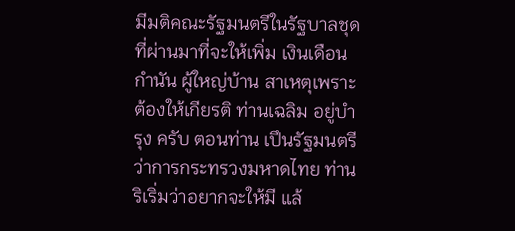มีมติคณะรัฐมนตรีในรัฐบาลชุดที่ผ่านมาที่จะให้เพิ่ม เงินเดือนกํานัน ผู้ใหญ่บ้าน สาเหตุเพราะต้องให้เกียรติ ท่านเฉลิม อยู่บํารุง ครับ ตอนท่าน เปึนรัฐมนตรีว่าการกระทรวงมหาดไทย ท่านริเริ่มว่าอยากจะให้มี แล้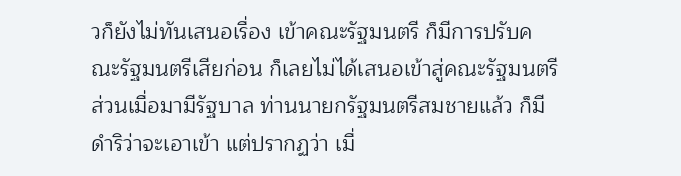วก็ยังไม่ทันเสนอเรื่อง เข้าคณะรัฐมนตรี ก็มีการปรับคณะรัฐมนตรีเสียก่อน ก็เลยไม่ได้เสนอเข้าสู่คณะรัฐมนตรี ส่วนเมื่อมามีรัฐบาล ท่านนายกรัฐมนตรีสมชายแล้ว ก็มีดําริว่าจะเอาเข้า แต่ปรากฏว่า เมื่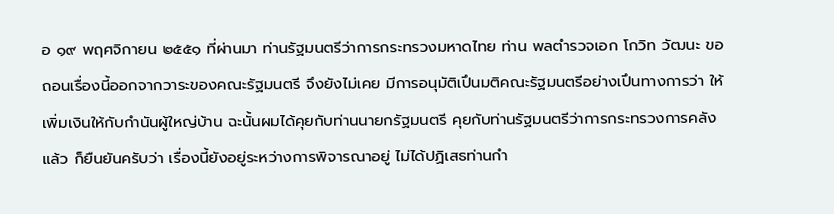อ ๑๙ พฤศจิกายน ๒๕๕๑ ที่ผ่านมา ท่านรัฐมนตรีว่าการกระทรวงมหาดไทย ท่าน พลตํารวจเอก โกวิท วัฒนะ ขอถอนเรื่องนี้ออกจากวาระของคณะรัฐมนตรี จึงยังไม่เคย มีการอนุมัติเปึนมติคณะรัฐมนตรีอย่างเปึนทางการว่า ให้เพิ่มเงินให้กับกํานันผู้ใหญ่บ้าน ฉะนั้นผมได้คุยกับท่านนายกรัฐมนตรี คุยกับท่านรัฐมนตรีว่าการกระทรวงการคลังแล้ว ก็ยืนยันครับว่า เรื่องนี้ยังอยู่ระหว่างการพิจารณาอยู่ ไม่ได้ปฏิเสธท่านกํา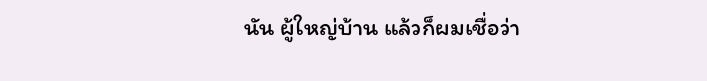นัน ผู้ใหญ่บ้าน แล้วก็ผมเชื่อว่า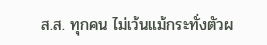ส.ส. ทุกคน ไม่เว้นแม้กระทั่งตัวผ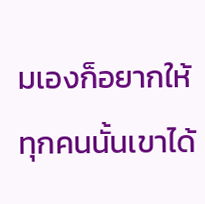มเองก็อยากให้ทุกคนนั้นเขาได้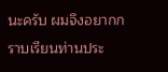นะครับ ผมจึงอยากกราบเรียนท่านประ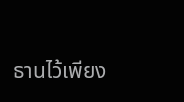ธานไว้เพียง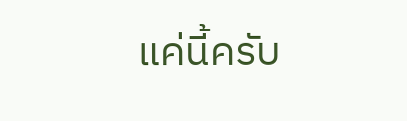แค่นี้ครับ